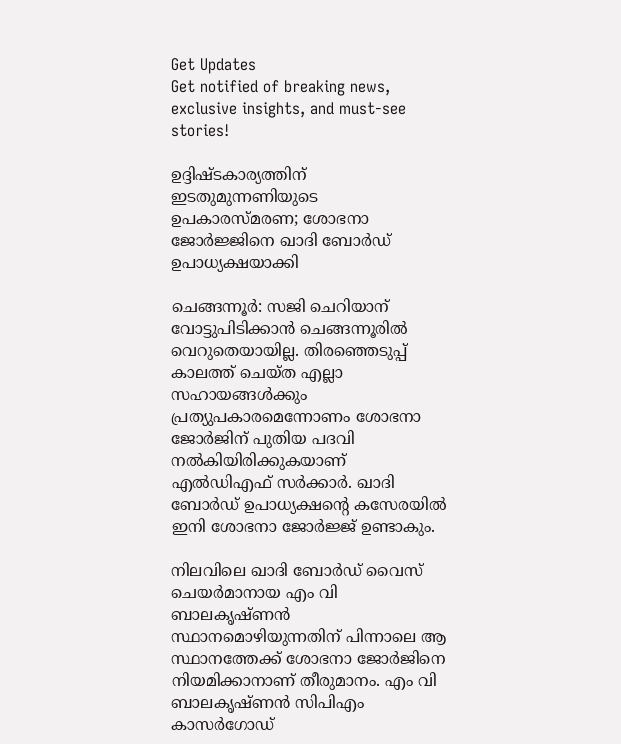Get Updates
Get notified of breaking news, exclusive insights, and must-see stories!

ഉദ്ദിഷ്ടകാര്യത്തിന് ഇടതുമുന്നണിയുടെ ഉപകാരസ്മരണ; ശോഭനാ ജോർജ്ജിനെ ഖാദി ബോർഡ് ഉപാധ്യക്ഷയാക്കി

ചെങ്ങന്നൂർ: സജി ചെറിയാന് വോട്ടുപിടിക്കാൻ ചെങ്ങന്നൂരിൽ വെറുതെയായില്ല. തിരഞ്ഞെടുപ്പ് കാലത്ത് ചെയ്ത എല്ലാ സഹായങ്ങൾക്കും പ്രത്യുപകാരമെന്നോണം ശോഭനാ ജോർജിന് പുതിയ പദവി നൽകിയിരിക്കുകയാണ് എൽഡിഎഫ് സർക്കാർ. ഖാദി ബോർഡ് ഉപാധ്യക്ഷന്റെ കസേരയിൽ ഇനി ശോഭനാ ജോർജ്ജ് ഉണ്ടാകും.

നിലവിലെ ഖാദി ബോർഡ് വൈസ് ചെയർമാനായ എം വി ബാലകൃഷ്ണൻ സ്ഥാനമൊഴിയുന്നതിന് പിന്നാലെ ആ സ്ഥാനത്തേക്ക് ശോഭനാ ജോർജിനെ നിയമിക്കാനാണ് തീരുമാനം. എം വി ബാലകൃഷ്ണൻ സിപിഎം കാസർഗോഡ്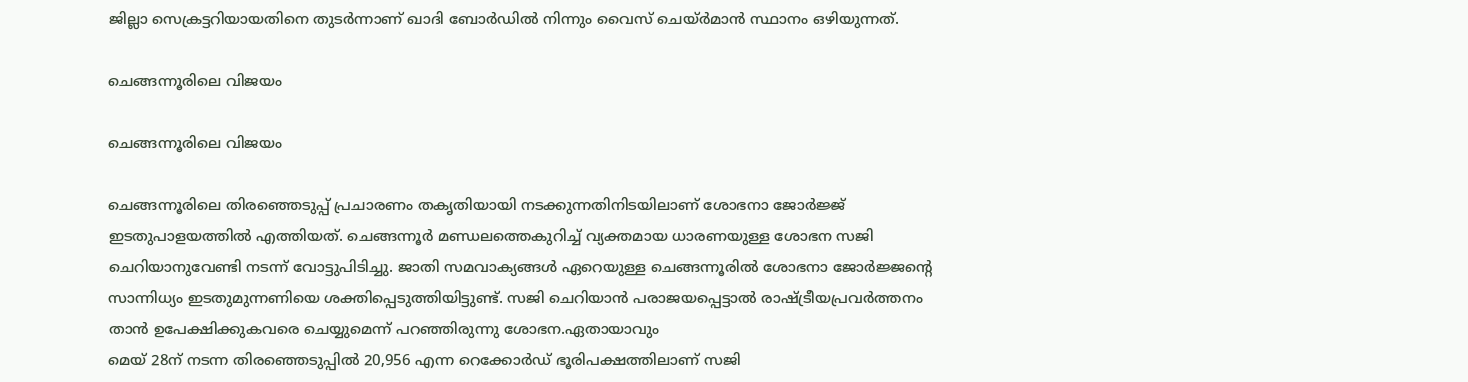ജില്ലാ സെക്രട്ടറിയായതിനെ തുടർന്നാണ് ഖാദി ബോർഡിൽ നിന്നും വൈസ് ചെയ്ർമാൻ സ്ഥാനം ഒഴിയുന്നത്.

ചെങ്ങന്നൂരിലെ വിജയം

ചെങ്ങന്നൂരിലെ വിജയം

ചെങ്ങന്നൂരിലെ തിരഞ്ഞെടുപ്പ് പ്രചാരണം തകൃതിയായി നടക്കുന്നതിനിടയിലാണ് ശോഭനാ ജോർജ്ജ് ഇടതുപാളയത്തിൽ എത്തിയത്. ചെങ്ങന്നൂർ മണ്ഡലത്തെകുറിച്ച് വ്യക്തമായ ധാരണയുള്ള ശോഭന സജി ചെറിയാനുവേണ്ടി നടന്ന് വോട്ടുപിടിച്ചു. ജാതി സമവാക്യങ്ങൾ ഏറെയുള്ള ചെങ്ങന്നൂരിൽ ശോഭനാ ജോർജ്ജന്റെ സാന്നിധ്യം ഇടതുമുന്നണിയെ ശക്തിപ്പെടുത്തിയിട്ടുണ്ട്. സജി ചെറിയാൻ പരാജയപ്പെട്ടാൽ രാഷ്ട്രീയപ്രവർത്തനം താൻ ഉപേക്ഷിക്കുകവരെ ചെയ്യുമെന്ന് പറഞ്ഞിരുന്നു ശോഭന.ഏതായാവും
മെയ് 28ന് നടന്ന തിരഞ്ഞെടുപ്പിൽ 20,956 എന്ന റെക്കോർഡ് ഭൂരിപക്ഷത്തിലാണ് സജി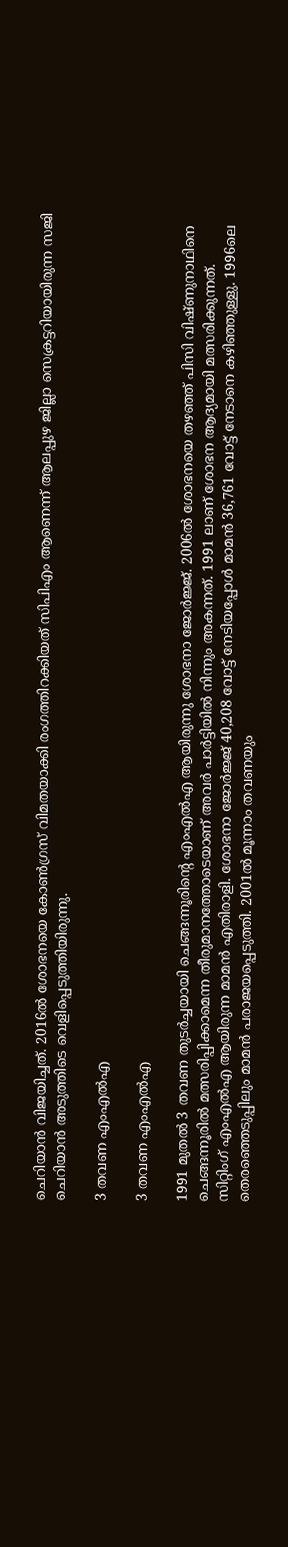ചെറിയാൻ വിജയിച്ചത്. 2016ൽ ശോഭനയെ കോൺഗ്രസ് വിമതയാക്കി രംഗത്തിറക്കിയത് സിപിഎം ആണെന്ന് ആലപ്പുഴ ജില്ലാ സെക്രട്ടറിയായിരുന്ന സജി ചെറിയാൻ അടുത്തിടെ വെളിപ്പെടുത്തിയിരുന്നു.

3 തവണ എംഎൽഎ

3 തവണ എംഎൽഎ

1991 മുതൽ 3 തവണ തുടർച്ചയായി ചെങ്ങന്നൂരിന്റെ എംഎൽഎ ആയിരുന്നു ശോഭനാ ജോർജ്ജ്. 2006ൽ ശോഭനയെ തഴഞ്ഞ് പിസി വിഷ്ണുനാഥിനെ ചെങ്ങന്നൂരിൽ മത്സരിപ്പിക്കാമെന്ന തീരുമാനത്തോടെയാണ് അവർ പാർട്ടിയിൽ നിന്നും അകന്നത്. 1991 ലാണ് ശോഭന ആദ്യമായി മത്സരിക്കുന്നത്. സിറ്റിംഗ് എംഎൽഎ ആയിരുന്ന മാമൻ എതിരാളി. ശോഭനാ ജോർജ്ജ് 40,208 വോട്ട് നേടിയപ്പോൾ മാമൻ 36,761 വോട്ട് നേടാനെ കഴിഞ്ഞുള്ളു. 1996ലെ തെരഞ്ഞെടുപ്പിലും മാമൻ പരാജയപ്പെടുത്തി. 2001ൽ മൂന്നാം തവണയും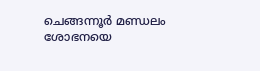ചെങ്ങന്നൂർ മണ്ഡലം ശോഭനയെ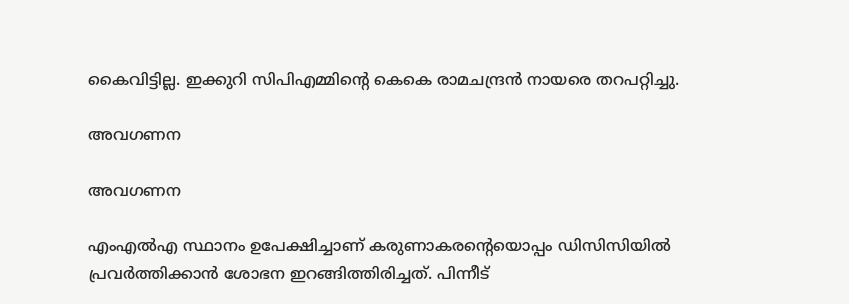കൈവിട്ടില്ല. ഇക്കുറി സിപിഎമ്മിന്റെ കെകെ രാമചന്ദ്രൻ നായരെ തറപറ്റിച്ചു.

അവഗണന

അവഗണന

എംഎൽഎ സ്ഥാനം ഉപേക്ഷിച്ചാണ് കരുണാകരന്റെയൊപ്പം ഡിസിസിയിൽ പ്രവർത്തിക്കാൻ ശോഭന ഇറങ്ങിത്തിരിച്ചത്. പിന്നീട്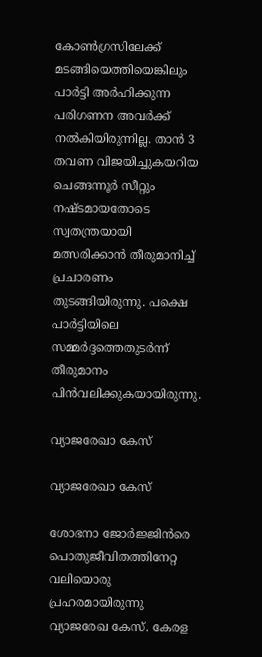കോൺഗ്രസിലേക്ക് മടങ്ങിയെത്തിയെങ്കിലും പാർട്ടി അർഹിക്കുന്ന പരിഗണന അവർക്ക് നൽകിയിരുന്നില്ല. താൻ 3 തവണ വിജയിച്ചുകയറിയ ചെങ്ങന്നൂർ സീറ്റും നഷ്ടമായതോടെ സ്വതന്ത്രയായി മത്സരിക്കാൻ തീരുമാനിച്ച് പ്രചാരണം തുടങ്ങിയിരുന്നു. പക്ഷെ പാർട്ടിയിലെ സമ്മർ‌ദ്ദത്തെതുടർന്ന് തീരുമാനം പിൻവലിക്കുകയായിരുന്നു.

വ്യാജരേഖാ കേസ്

വ്യാജരേഖാ കേസ്

ശോഭനാ ജോർജ്ജിൻരെ പൊതുജീവിതത്തിനേറ്റ വലിയൊരു പ്രഹരമായിരുന്നു വ്യാജരേഖ കേസ്. കേരള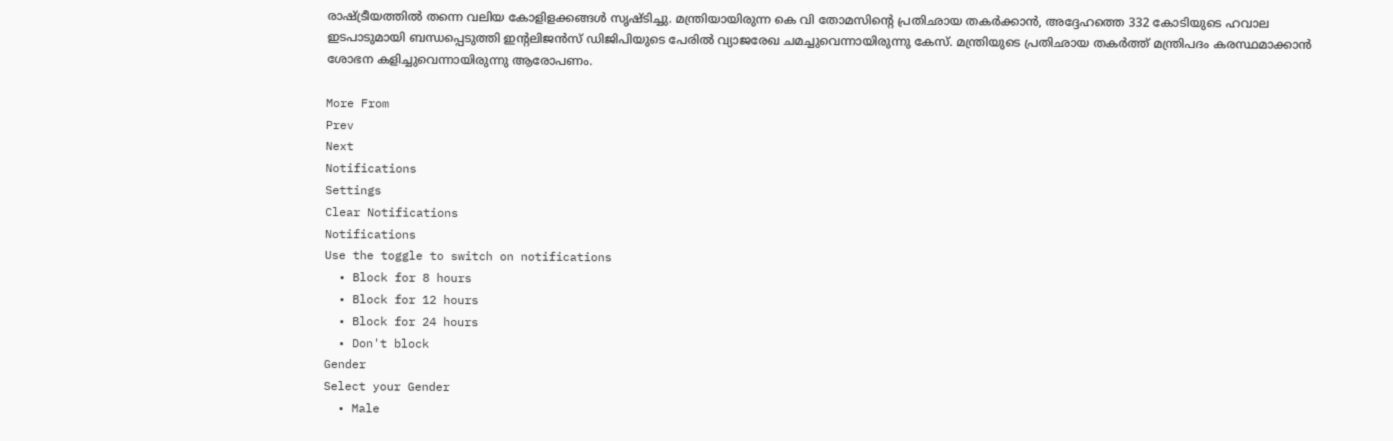രാഷ്ട്രീയത്തിൽ തന്നെ വലിയ കോളിളക്കങ്ങൾ സൃഷ്ടിച്ചു. മന്ത്രിയായിരുന്ന കെ വി തോമസിന്റെ പ്രതിഛായ തകര്‍ക്കാന്‍, അദ്ദേഹത്തെ 332 കോടിയുടെ ഹവാല ഇടപാടുമായി ബന്ധപ്പെടുത്തി ഇന്റലിജന്‍സ് ഡിജിപിയുടെ പേരില്‍ വ്യാജരേഖ ചമച്ചുവെന്നായിരുന്നു കേസ്. മന്ത്രിയുടെ പ്രതിഛായ തകര്‍ത്ത് മന്ത്രിപദം കരസ്ഥമാക്കാന്‍ ശോഭന കളിച്ചുവെന്നായിരുന്നു ആരോപണം.

More From
Prev
Next
Notifications
Settings
Clear Notifications
Notifications
Use the toggle to switch on notifications
  • Block for 8 hours
  • Block for 12 hours
  • Block for 24 hours
  • Don't block
Gender
Select your Gender
  • Male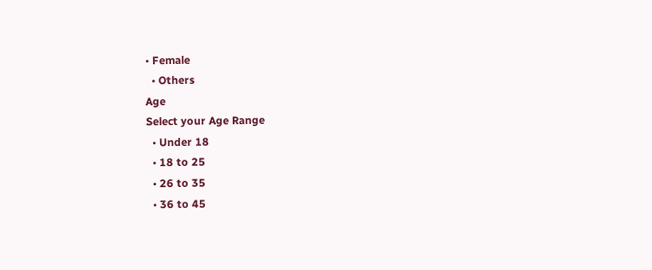• Female
  • Others
Age
Select your Age Range
  • Under 18
  • 18 to 25
  • 26 to 35
  • 36 to 45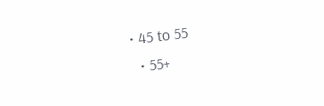• 45 to 55
  • 55+